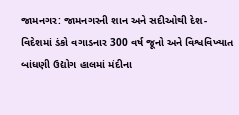જામનગર: જામનગરની શાન અને સદીઓથી દેશ-વિદેશમાં ડંકો વગાડનાર 300 વર્ષ જૂનો અને વિશ્વવિખ્યાત બાંધણી ઉદ્યોગ હાલમાં મંદીના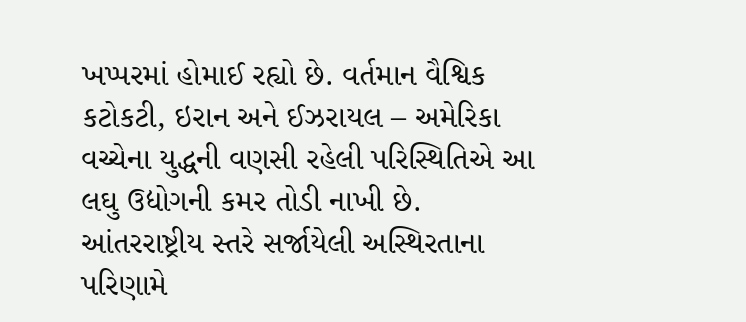ખપ્પરમાં હોમાઈ રહ્યો છે. વર્તમાન વૈશ્વિક કટોકટી, ઇરાન અને ઈઝરાયલ – અમેરિકા વચ્ચેના યુદ્ધની વણસી રહેલી પરિસ્થિતિએ આ લઘુ ઉદ્યોગની કમર તોડી નાખી છે.
આંતરરાષ્ટ્રીય સ્તરે સર્જાયેલી અસ્થિરતાના પરિણામે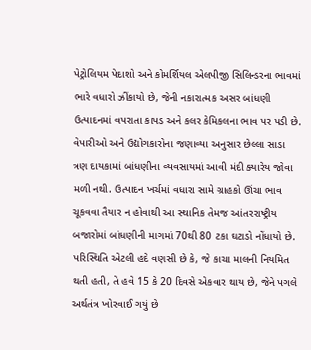પેટ્રોલિયમ પેદાશો અને કોમર્શિયલ એલપીજી સિલિન્ડરના ભાવમાં ભારે વધારો ઝીંકાયો છે, જેની નકારાત્મક અસર બાંધણી ઉત્પાદનમાં વપરાતા કાપડ અને કલર કેમિકલના ભાવ પર પડી છે. વેપારીઓ અને ઉદ્યોગકારોના જણાવ્યા અનુસાર છેલ્લા સાડા ત્રણ દાયકામાં બાંધણીના વ્યવસાયમાં આવી મંદી ક્યારેય જોવા મળી નથી. ઉત્પાદન ખર્ચમાં વધારા સામે ગ્રાહકો ઊંચા ભાવ ચૂકવવા તૈયાર ન હોવાથી આ સ્થાનિક તેમજ આંતરરાષ્ટ્રીય બજારોમાં બાંધણીની માગમાં 70થી 80 ટકા ઘટાડો નોંધાયો છે. પરિસ્થિતિ એટલી હદે વણસી છે કે, જે કાચા માલની નિયમિત થતી હતી, તે હવે 15 કે 20 દિવસે એકવાર થાય છે, જેને પગલે અર્થતંત્ર ખોરવાઈ ગયું છે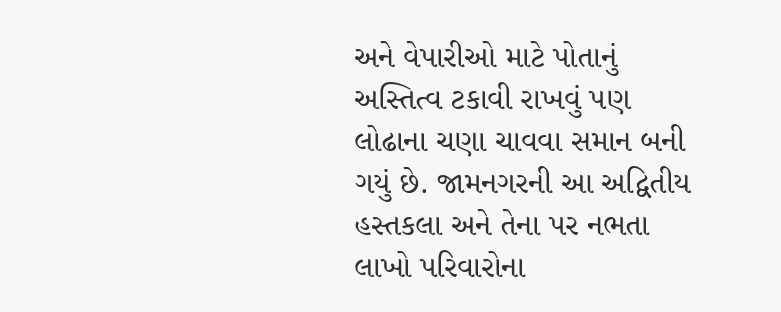અને વેપારીઓ માટે પોતાનું અસ્તિત્વ ટકાવી રાખવું પણ લોઢાના ચણા ચાવવા સમાન બની ગયું છે. જામનગરની આ અદ્વિતીય હસ્તકલા અને તેના પર નભતા લાખો પરિવારોના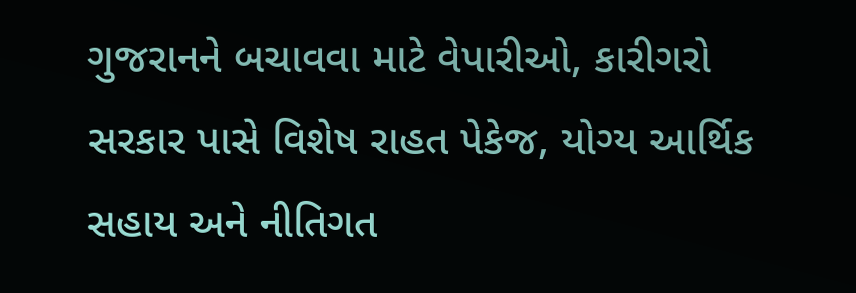ગુજરાનને બચાવવા માટે વેપારીઓ, કારીગરો સરકાર પાસે વિશેષ રાહત પેકેજ, યોગ્ય આર્થિક સહાય અને નીતિગત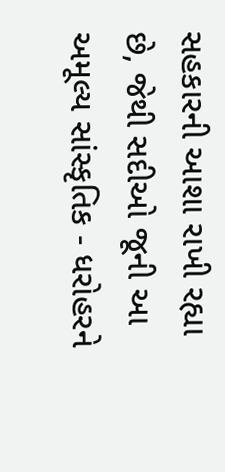સહકારની આશા રાખી રહ્યા છે, જેથી સદીઓ જૂની આ અમૂલ્ય સાંસ્કૃતિક - ધરોહરને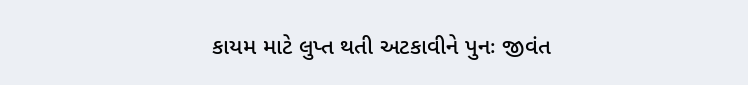કાયમ માટે લુપ્ત થતી અટકાવીને પુનઃ જીવંત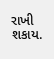રાખી શકાય.